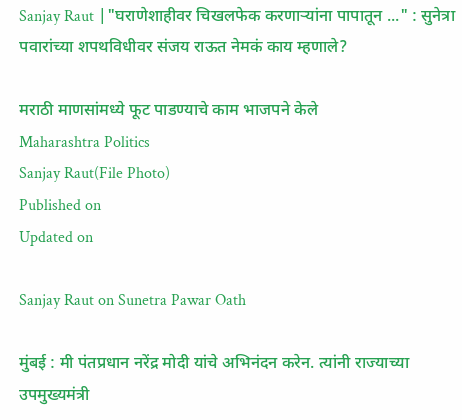Sanjay Raut |"घराणेशाहीवर चिखलफेक करणाऱ्यांना पापातून ..." : सुनेत्रा पवारांच्या शपथविधीवर संजय राऊत नेमकं काय म्‍हणाले?

मराठी माणसांमध्ये फूट पाडण्याचे काम भाजपने केले
Maharashtra Politics
Sanjay Raut(File Photo)
Published on
Updated on

Sanjay Raut on Sunetra Pawar Oath

मुंबई : मी पंतप्रधान नरेंद्र मोदी यांचे अभिनंदन करेन. त्यांनी राज्याच्या उपमुख्यमंत्री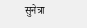सुनेत्रा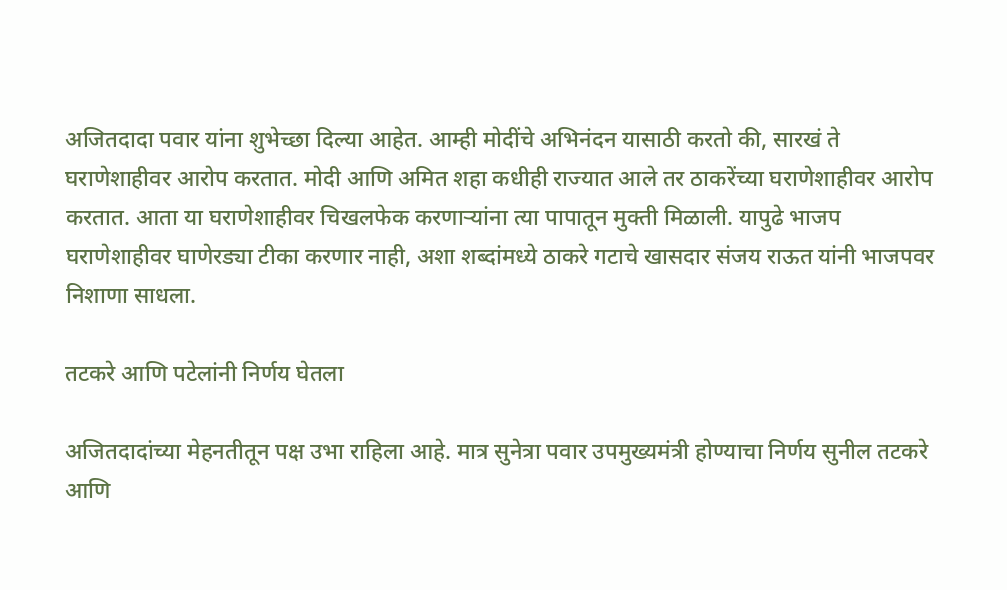अजितदादा पवार यांना शुभेच्छा दिल्या आहेत. आम्ही मोदींचे अभिनंदन यासाठी करतो की, सारखं ते घराणेशाहीवर आरोप करतात. मोदी आणि अमित शहा कधीही राज्यात आले तर ठाकरेंच्या घराणेशाहीवर आरोप करतात. आता या घराणेशाहीवर चिखलफेक करणार्‍यांना त्या पापातून मुक्ती मिळाली. यापुढे भाजप घराणेशाहीवर घाणेरड्या टीका करणार नाही, अशा शब्दांमध्ये ठाकरे गटाचे खासदार संजय राऊत यांनी भाजपवर निशाणा साधला.

तटकरे आणि पटेलांनी निर्णय घेतला

अजितदादांच्या मेहनतीतून पक्ष उभा राहिला आहे. मात्र सुनेत्रा पवार उपमुख्यमंत्री होण्याचा निर्णय सुनील तटकरे आणि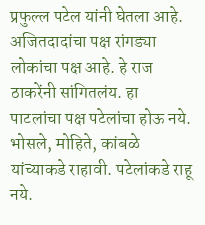प्रफुल्ल पटेल यांनी घेतला आहे. अजितदादांचा पक्ष रांगड्या लोकांचा पक्ष आहे. हे राज ठाकरेंनी सांगितलंय. हा पाटलांचा पक्ष पटेलांचा होऊ नये. भोसले, मोहिते, कांबळे यांच्याकडे राहावी. पटेलांकडे राहू नये.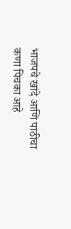भाजपचे खांदे आणि पाठीचा कणा पिचका आहे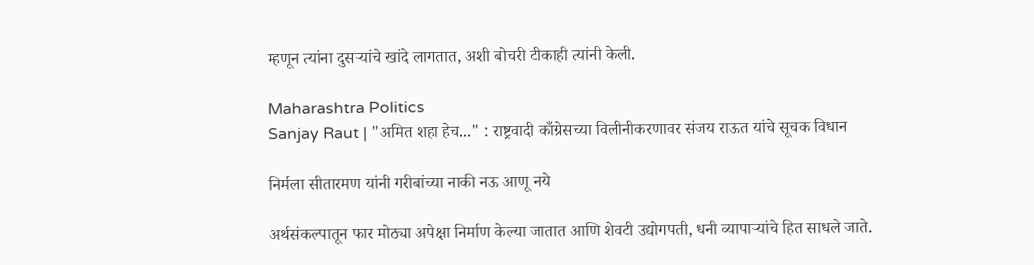म्हणून त्यांना दुसऱ्यांचे खांदे लागतात, अशी बोचरी टीकाही त्यांनी केली.

Maharashtra Politics
Sanjay Raut | "अमित शहा हेच..." : राष्ट्रवादी काँग्रेसच्या विलीनीकरणावर संजय राऊत यांचे सूचक विधान

निर्मला सीतारमण यांनी गरीबांच्या नाकी नऊ आणू नये

अर्थसंकल्पातून फार मोठ्या अपेक्षा निर्माण केल्या जातात आणि शेवटी उद्योगपती, धनी व्यापाऱ्यांचे हित साधले जाते.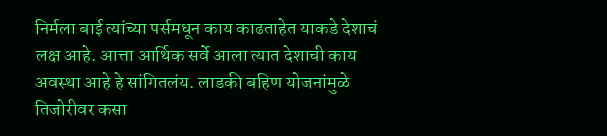निर्मला बाई त्यांच्या पर्समधून काय काढताहेत याकडे देशाचं लक्ष आहे. आत्ता आर्थिक सर्वे आला त्यात देशाची काय अवस्था आहे हे सांगितलंय. लाडकी बहिण योजनांमुळे तिजोरीवर कसा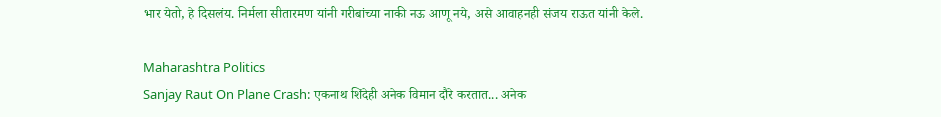भार येतो, हे दिसलंय. निर्मला सीतारमण यांनी गरीबांच्या नाकी नऊ आणू नये, असे आवाहनही संजय राऊत यांनी केले.

Maharashtra Politics
Sanjay Raut On Plane Crash: एकनाथ शिंदेही अनेक विमान दौरे करतात... अनेक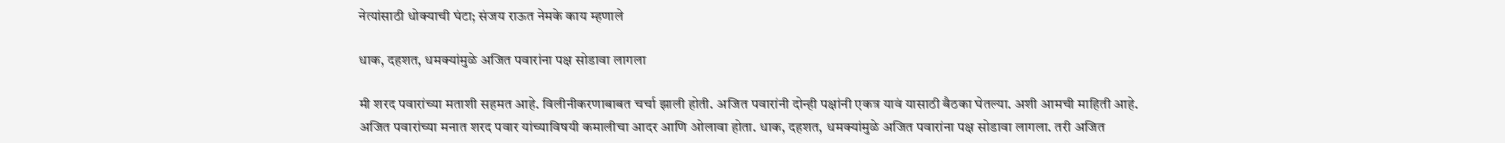नेत्यांसाठी धोक्याची घंटा; संजय राऊत नेमके काय म्हणाले

धाक, दहशत, धमक्यांमुळे अजित पवारांना पक्ष सोडावा लागला

मी शरद पवारांच्या मताशी सहमत आहे. विलीनीकरणाबाबत चर्चा झाली होती. अजित पवारांनी दोन्ही पक्षांनी एकत्र यावं यासाठी बैठका घेतल्या. अशी आमची माहिती आहे. अजित पवारांच्या मनात शरद पवार यांच्याविषयी कमालीचा आदर आणि ओलावा होता. धाक, दहशत, धमक्यांमुळे अजित पवारांना पक्ष सोडावा लागला. तरी अजित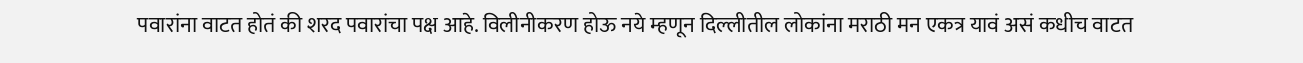पवारांना वाटत होतं की शरद पवारांचा पक्ष आहे. विलीनीकरण होऊ नये म्हणून दिल्लीतील लोकांना मराठी मन एकत्र यावं असं कधीच वाटत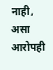नाही, असा आरोपही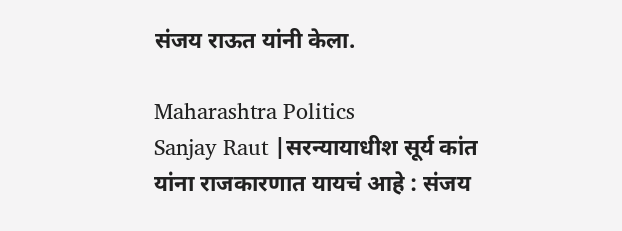संजय राऊत यांनी केला.

Maharashtra Politics
Sanjay Raut |सरन्यायाधीश सूर्य कांत यांना राजकारणात यायचं आहे : संजय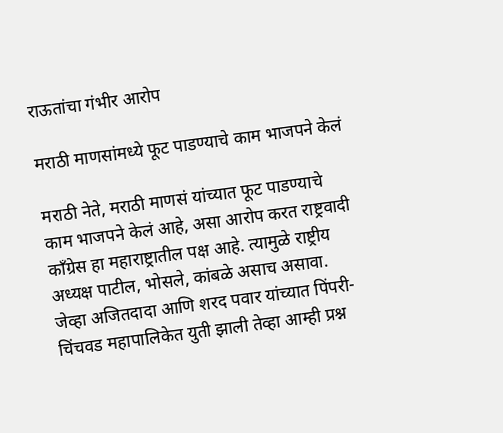राऊतांचा गंभीर आरोप

मराठी माणसांमध्ये फूट पाडण्याचे काम भाजपने केलं

मराठी नेते, मराठी माणसं यांच्यात फूट पाडण्याचे काम भाजपने केलं आहे, असा आरोप करत राष्ट्रवादी काँग्रेस हा महाराष्ट्रातील पक्ष आहे. त्यामुळे राष्ट्रीय अध्यक्ष पाटील, भोसले, कांबळे असाच असावा. जेव्हा अजितदादा आणि शरद पवार यांच्यात पिंपरी-चिंचवड महापालिकेत युती झाली तेव्हा आम्ही प्रश्न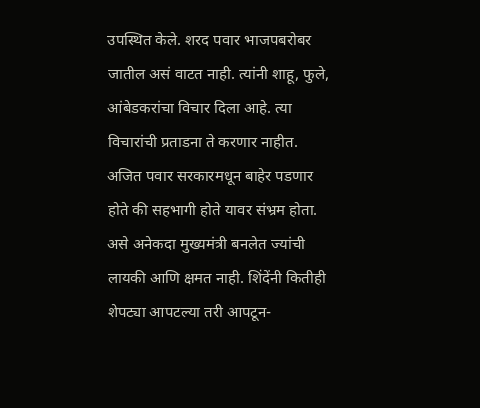उपस्थित केले. शरद पवार भाजपबरोबर जातील असं वाटत नाही. त्यांनी शाहू, फुले, आंबेडकरांचा विचार दिला आहे. त्या विचारांची प्रताडना ते करणार नाहीत. अजित पवार सरकारमधून बाहेर पडणार होते की सहभागी होते यावर संभ्रम होता. असे अनेकदा मुख्‍यमंत्री बनलेत ज्‍यांची लायकी आणि क्षमत नाही. शिंदेंनी कितीही शेपट्या आपटल्या तरी आपटून-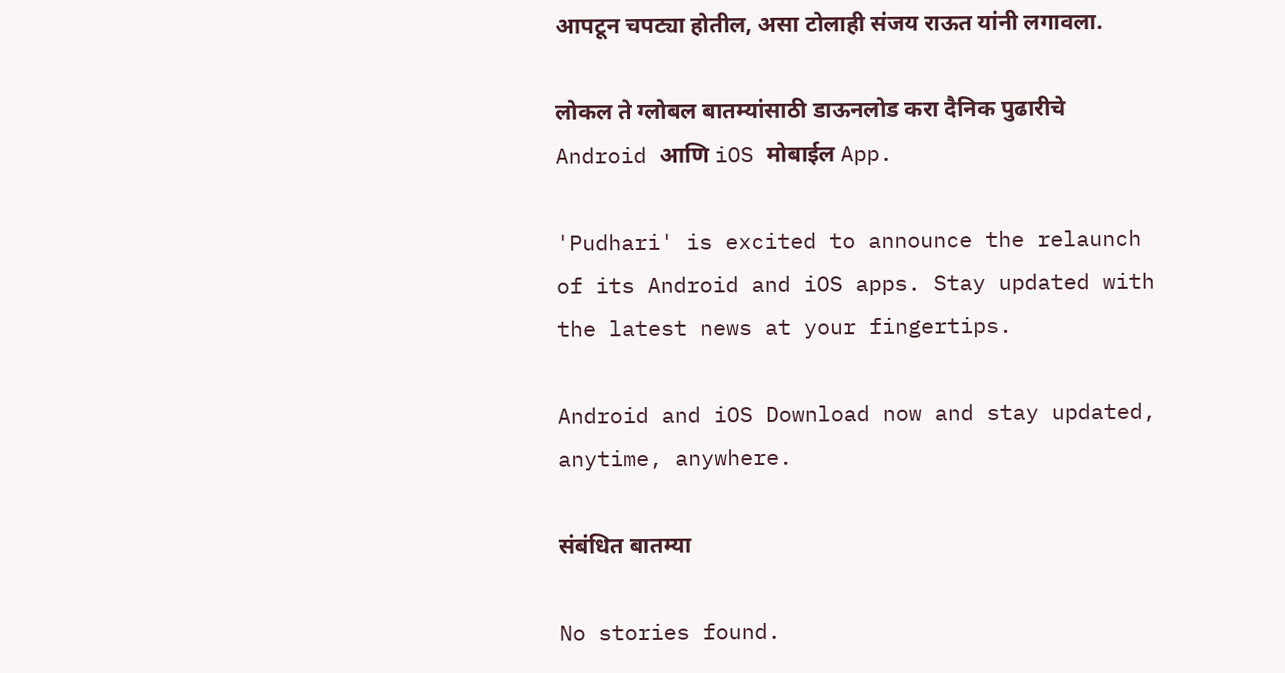आपटून चपट्या होतील, असा टोलाही संजय राऊत यांनी लगावला.

लोकल ते ग्लोबल बातम्यांसाठी डाऊनलोड करा दैनिक पुढारीचे Android आणि iOS मोबाईल App.

'Pudhari' is excited to announce the relaunch of its Android and iOS apps. Stay updated with the latest news at your fingertips.

Android and iOS Download now and stay updated, anytime, anywhere.

संबंधित बातम्या

No stories found.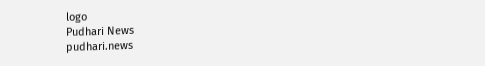logo
Pudhari News
pudhari.news